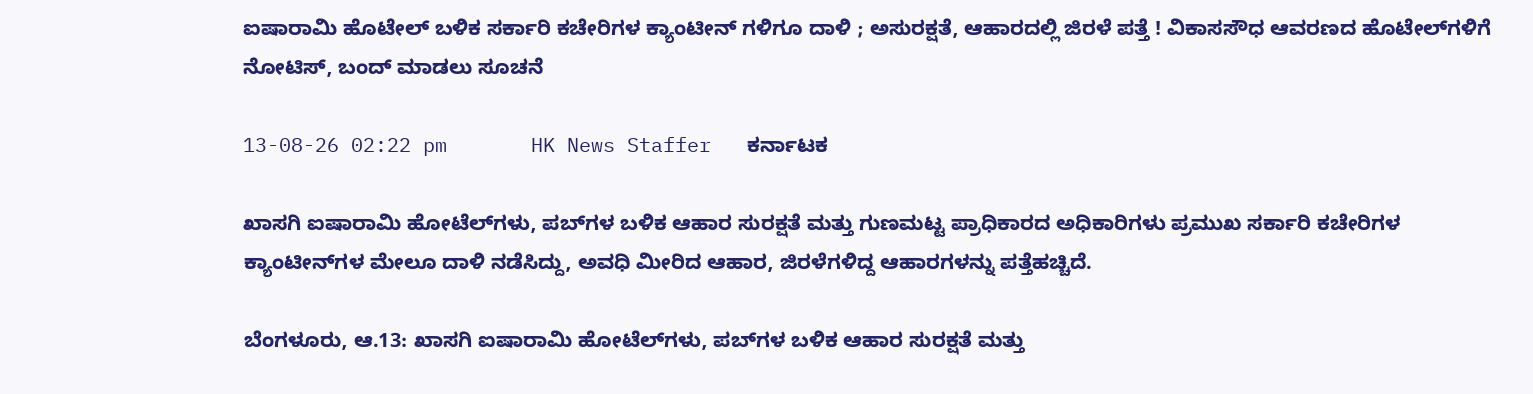ಐಷಾರಾಮಿ ಹೊಟೇಲ್ ಬಳಿಕ ಸರ್ಕಾರಿ ಕಚೇರಿಗಳ ಕ್ಯಾಂಟೀನ್ ಗಳಿಗೂ ದಾಳಿ ; ಅಸುರಕ್ಷತೆ, ಆಹಾರದಲ್ಲಿ ಜಿರಳೆ ಪತ್ತೆ ! ವಿಕಾಸಸೌಧ ಆವರಣದ ಹೊಟೇಲ್‌ಗಳಿಗೆ ನೋಟಿಸ್, ಬಂದ್ ಮಾಡಲು ಸೂಚನೆ

13-08-26 02:22 pm       HK News Staffer   ಕರ್ನಾಟಕ

ಖಾಸಗಿ ಐಷಾರಾಮಿ ಹೋಟೆಲ್‌ಗಳು, ಪಬ್‌ಗಳ ಬಳಿಕ ಆಹಾರ ಸುರಕ್ಷತೆ ಮತ್ತು ಗುಣಮಟ್ಟ ಪ್ರಾಧಿಕಾರದ ಅಧಿಕಾರಿಗಳು ಪ್ರಮುಖ ಸರ್ಕಾರಿ ಕಚೇರಿಗಳ ಕ್ಯಾಂಟೀನ್‌ಗಳ ಮೇಲೂ ದಾಳಿ ನಡೆಸಿದ್ದು, ಅವಧಿ ಮೀರಿದ ಆಹಾರ, ಜಿರಳೆಗಳಿದ್ದ ಆಹಾರಗಳನ್ನು ಪತ್ತೆಹಚ್ಚಿದೆ.

ಬೆಂಗಳೂರು, ಆ.13: ಖಾಸಗಿ ಐಷಾರಾಮಿ ಹೋಟೆಲ್‌ಗಳು, ಪಬ್‌ಗಳ ಬಳಿಕ ಆಹಾರ ಸುರಕ್ಷತೆ ಮತ್ತು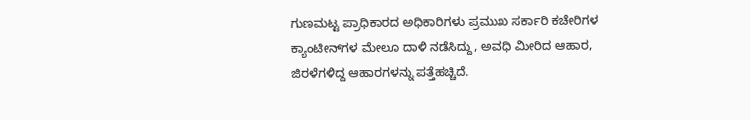ಗುಣಮಟ್ಟ ಪ್ರಾಧಿಕಾರದ ಅಧಿಕಾರಿಗಳು ಪ್ರಮುಖ ಸರ್ಕಾರಿ ಕಚೇರಿಗಳ ಕ್ಯಾಂಟೀನ್‌ಗಳ ಮೇಲೂ ದಾಳಿ ನಡೆಸಿದ್ದು, ಅವಧಿ ಮೀರಿದ ಆಹಾರ, ಜಿರಳೆಗಳಿದ್ದ ಆಹಾರಗಳನ್ನು ಪತ್ತೆಹಚ್ಚಿದೆ.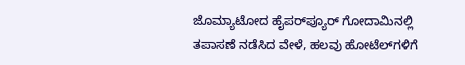ಜೊಮ್ಯಾಟೋದ ಹೈಪರ್‌ಪ್ಯೂರ್‌ ಗೋದಾಮಿನಲ್ಲಿ ತಪಾಸಣೆ ನಡೆಸಿದ ವೇಳೆ, ಹಲವು ಹೋಟೆಲ್‌ಗಳಿಗೆ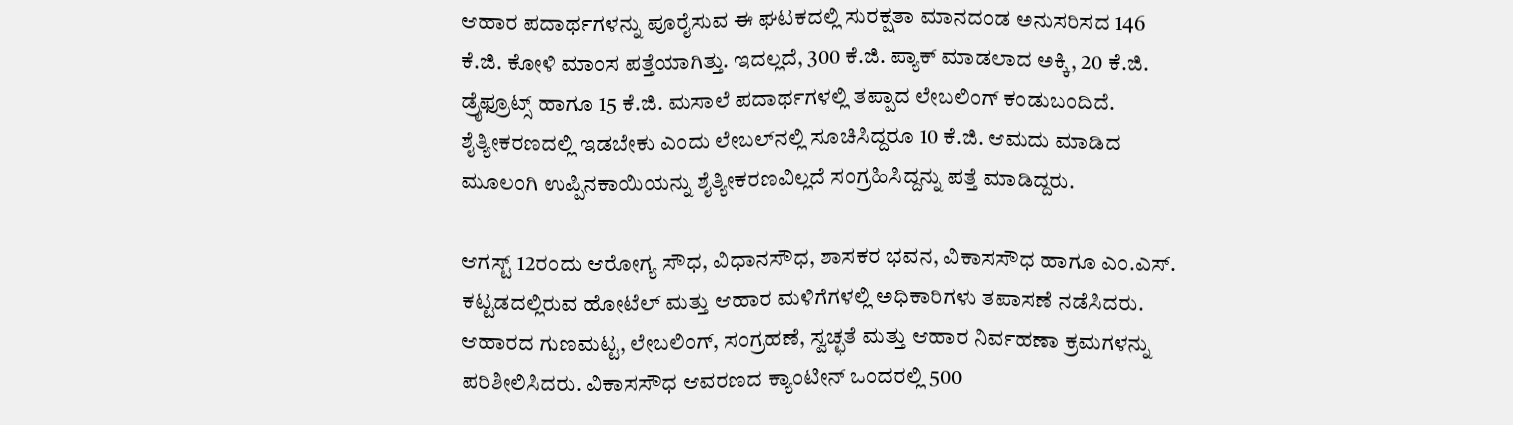ಆಹಾರ ಪದಾರ್ಥಗಳನ್ನು ಪೂರೈಸುವ ಈ ಘಟಕದಲ್ಲಿ ಸುರಕ್ಷತಾ ಮಾನದಂಡ ಅನುಸರಿಸದ 146 ಕೆ.ಜಿ. ಕೋಳಿ ಮಾಂಸ ಪತ್ತೆಯಾಗಿತ್ತು. ಇದಲ್ಲದೆ, 300 ಕೆ.ಜಿ. ಪ್ಯಾಕ್‌ ಮಾಡಲಾದ ಅಕ್ಕಿ, 20 ಕೆ.ಜಿ. ಡ್ರೈಫ್ರೂಟ್ಸ್ ಹಾಗೂ 15 ಕೆ.ಜಿ. ಮಸಾಲೆ ಪದಾರ್ಥಗಳಲ್ಲಿ ತಪ್ಪಾದ ಲೇಬಲಿಂಗ್‌ ಕಂಡುಬಂದಿದೆ. ಶೈತ್ಯೀಕರಣದಲ್ಲಿ ಇಡಬೇಕು ಎಂದು ಲೇಬಲ್‌ನಲ್ಲಿ ಸೂಚಿಸಿದ್ದರೂ 10 ಕೆ.ಜಿ. ಆಮದು ಮಾಡಿದ ಮೂಲಂಗಿ ಉಪ್ಪಿನಕಾಯಿಯನ್ನು ಶೈತ್ಯೀಕರಣವಿಲ್ಲದೆ ಸಂಗ್ರಹಿಸಿದ್ದನ್ನು ಪತ್ತೆ ಮಾಡಿದ್ದರು.

ಆಗಸ್ಟ್‌ 12ರಂದು ಆರೋಗ್ಯ ಸೌಧ, ವಿಧಾನಸೌಧ, ಶಾಸಕರ ಭವನ, ವಿಕಾಸಸೌಧ ಹಾಗೂ ಎಂ.ಎಸ್‌. ಕಟ್ಟಡದಲ್ಲಿರುವ ಹೋಟೆಲ್‌ ಮತ್ತು ಆಹಾರ ಮಳಿಗೆಗಳಲ್ಲಿ ಅಧಿಕಾರಿಗಳು ತಪಾಸಣೆ ನಡೆಸಿದರು. ಆಹಾರದ ಗುಣಮಟ್ಟ, ಲೇಬಲಿಂಗ್‌, ಸಂಗ್ರಹಣೆ, ಸ್ವಚ್ಛತೆ ಮತ್ತು ಆಹಾರ ನಿರ್ವಹಣಾ ಕ್ರಮಗಳನ್ನು ಪರಿಶೀಲಿಸಿದರು. ವಿಕಾಸಸೌಧ ಆವರಣದ ಕ್ಯಾಂಟೀನ್‌ ಒಂದರಲ್ಲಿ 500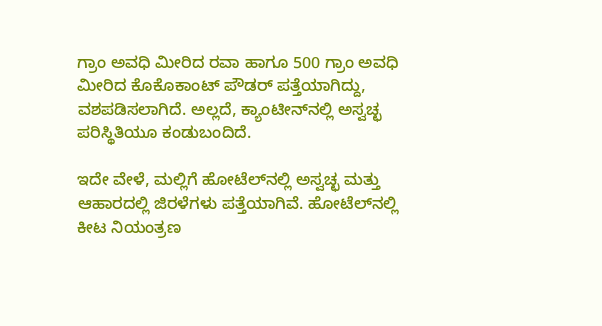ಗ್ರಾಂ ಅವಧಿ ಮೀರಿದ ರವಾ ಹಾಗೂ 500 ಗ್ರಾಂ ಅವಧಿ ಮೀರಿದ ಕೊಕೊಕಾಂಟ್‌ ಪೌಡರ್‌ ಪತ್ತೆಯಾಗಿದ್ದು, ವಶಪಡಿಸಲಾಗಿದೆ. ಅಲ್ಲದೆ, ಕ್ಯಾಂಟೀನ್‌ನಲ್ಲಿ ಅಸ್ವಚ್ಛ ಪರಿಸ್ಥಿತಿಯೂ ಕಂಡುಬಂದಿದೆ.

ಇದೇ ವೇಳೆ, ಮಲ್ಲಿಗೆ ಹೋಟೆಲ್‌ನಲ್ಲಿ ಅಸ್ವಚ್ಛ ಮತ್ತು ಆಹಾರದಲ್ಲಿ ಜಿರಳೆಗಳು ಪತ್ತೆಯಾಗಿವೆ. ಹೋಟೆಲ್‌ನಲ್ಲಿ ಕೀಟ ನಿಯಂತ್ರಣ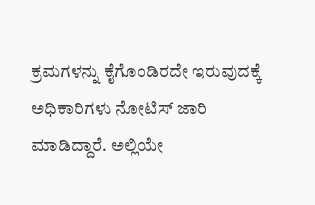ಕ್ರಮಗಳನ್ನು ಕೈಗೊಂಡಿರದೇ ಇರುವುದಕ್ಕೆ ಅಧಿಕಾರಿಗಳು ನೋಟಿಸ್ ಜಾರಿ ಮಾಡಿದ್ದಾರೆ. ಅಲ್ಲಿಯೇ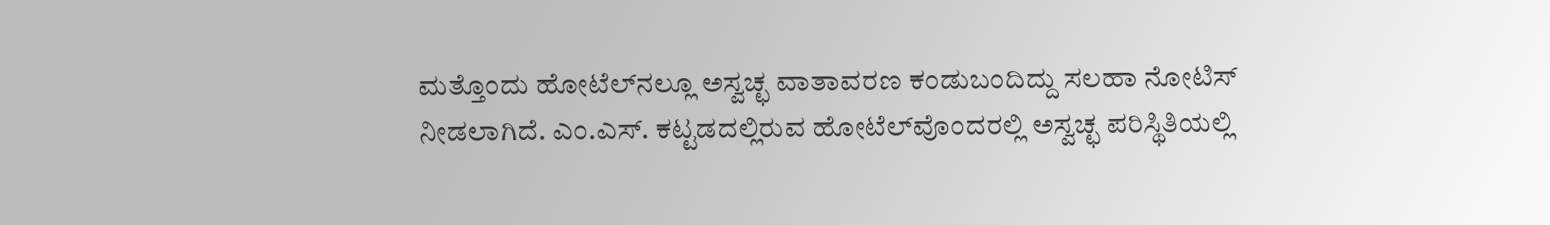ಮತ್ತೊಂದು ಹೋಟೆಲ್‌ನಲ್ಲೂ ಅಸ್ವಚ್ಛ ವಾತಾವರಣ ಕಂಡುಬಂದಿದ್ದು ಸಲಹಾ ನೋಟಿಸ್‌ ನೀಡಲಾಗಿದೆ. ಎಂ.ಎಸ್‌. ಕಟ್ಟಡದಲ್ಲಿರುವ ಹೋಟೆಲ್‌ವೊಂದರಲ್ಲಿ ಅಸ್ವಚ್ಛ ಪರಿಸ್ಥಿತಿಯಲ್ಲಿ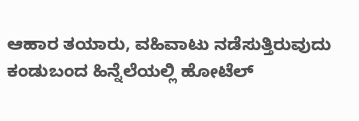ಆಹಾರ ತಯಾರು, ವಹಿವಾಟು ನಡೆಸುತ್ತಿರುವುದು ಕಂಡುಬಂದ ಹಿನ್ನೆಲೆಯಲ್ಲಿ ಹೋಟೆಲ್‌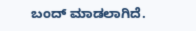ಬಂದ್‌ ಮಾಡಲಾಗಿದೆ.